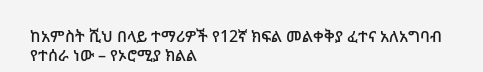ከአምስት ሺህ በላይ ተማሪዎች የ12ኛ ክፍል መልቀቅያ ፈተና አለአግባብ የተሰራ ነው – የኦሮሚያ ክልል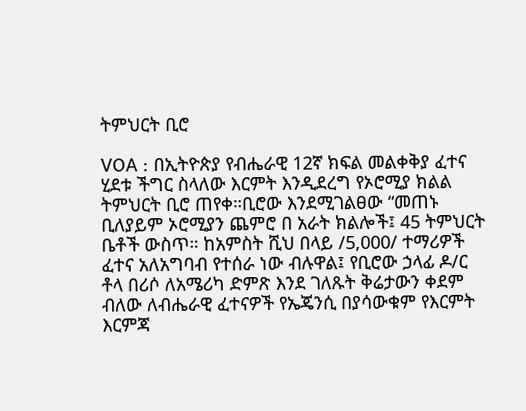ትምህርት ቢሮ

VOA : በኢትዮጵያ የብሔራዊ 12ኛ ክፍል መልቀቅያ ፈተና ሂደቱ ችግር ስላለው እርምት እንዲደረግ የኦሮሚያ ክልል ትምህርት ቢሮ ጠየቀ።ቢሮው እንደሚገልፀው “መጠኑ ቢለያይም ኦሮሚያን ጨምሮ በ አራት ክልሎች፤ 45 ትምህርት ቤቶች ውስጥ። ከአምስት ሺህ በላይ /5,000/ ተማሪዎች ፈተና አለአግባብ የተሰራ ነው ብሉዋል፤ የቢሮው ኃላፊ ዶ/ር ቶላ በሪሶ ለአሜሪካ ድምጽ እንደ ገለጹት ቅሬታውን ቀደም ብለው ለብሔራዊ ፈተናዎች የኤጄንሲ በያሳውቁም የእርምት እርምጃ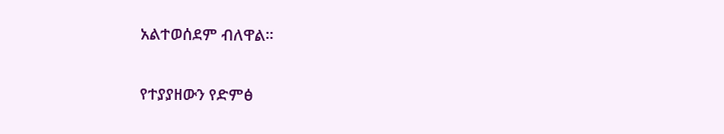አልተወሰደም ብለዋል።

የተያያዘውን የድምፅ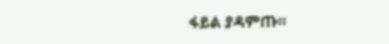ፋይል ያዳምጡ።